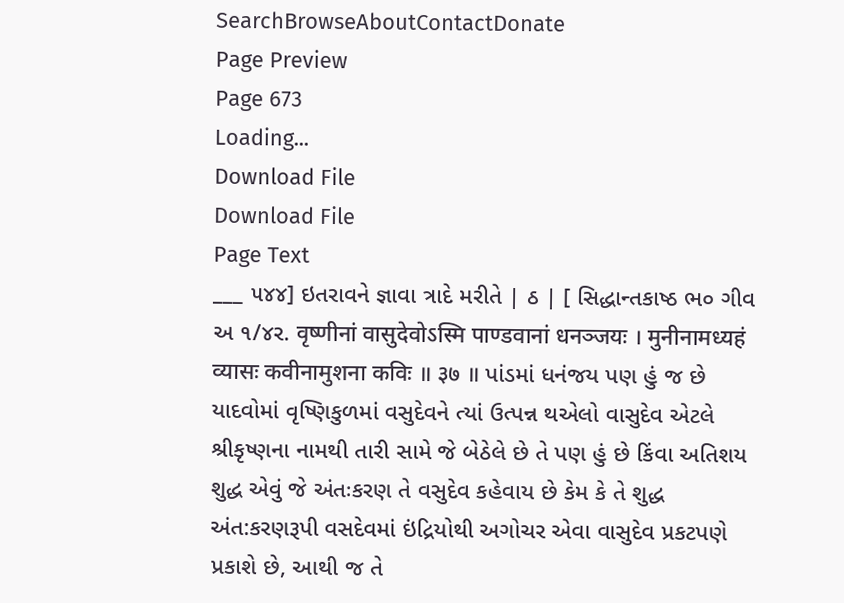SearchBrowseAboutContactDonate
Page Preview
Page 673
Loading...
Download File
Download File
Page Text
___ ૫૪૪] ઇતરાવને જ્ઞાવા ત્રાદે મરીતે | ઠ | [ સિદ્ધાન્તકાષ્ઠ ભ૦ ગીવ અ ૧/૪ર. वृष्णीनां वासुदेवोऽस्मि पाण्डवानां धनञ्जयः । मुनीनामध्यहं व्यासः कवीनामुशना कविः ॥ ३७ ॥ પાંડમાં ધનંજય પણ હું જ છે યાદવોમાં વૃષ્ણિકુળમાં વસુદેવને ત્યાં ઉત્પન્ન થએલો વાસુદેવ એટલે શ્રીકૃષ્ણના નામથી તારી સામે જે બેઠેલે છે તે પણ હું છે કિંવા અતિશય શુદ્ધ એવું જે અંતઃકરણ તે વસુદેવ કહેવાય છે કેમ કે તે શુદ્ધ અંત:કરણરૂપી વસદેવમાં ઇંદ્રિયોથી અગોચર એવા વાસુદેવ પ્રકટપણે પ્રકાશે છે, આથી જ તે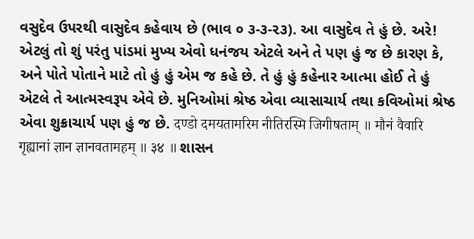વસુદેવ ઉપરથી વાસુદેવ કહેવાય છે (ભાવ ૦ ૩-૩-૨૩). આ વાસુદેવ તે હું છે. અરે! એટલું તો શું પરંતુ પાંડમાં મુખ્ય એવો ધનંજય એટલે અને તે પણ હું જ છે કારણ કે, અને પોતે પોતાને માટે તો હું હું એમ જ કહે છે. તે હું હું કહેનાર આત્મા હોઈ તે હું એટલે તે આત્મસ્વરૂપ એવે છે. મુનિઓમાં શ્રેષ્ઠ એવા વ્યાસાચાર્ય તથા કવિઓમાં શ્રેષ્ઠ એવા શુક્રાચાર્ય પણ હું જ છે. दण्डो दमयतामरिम नीतिरस्मि जिगीषताम् ॥ मौनं वैवारि गृह्यानां ज्ञान ज्ञानवतामहम् ॥ ३४ ॥ શાસન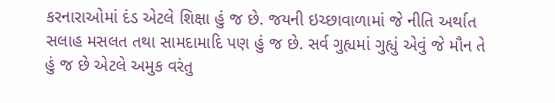કરનારાઓમાં દંડ એટલે શિક્ષા હું જ છે. જયની ઇચ્છાવાળામાં જે નીતિ અર્થાત સલાહ મસલત તથા સામદામાદિ પણ હું જ છે. સર્વ ગુહ્યમાં ગુહ્યું એવું જે મૌન તે હું જ છે એટલે અમુક વરંતુ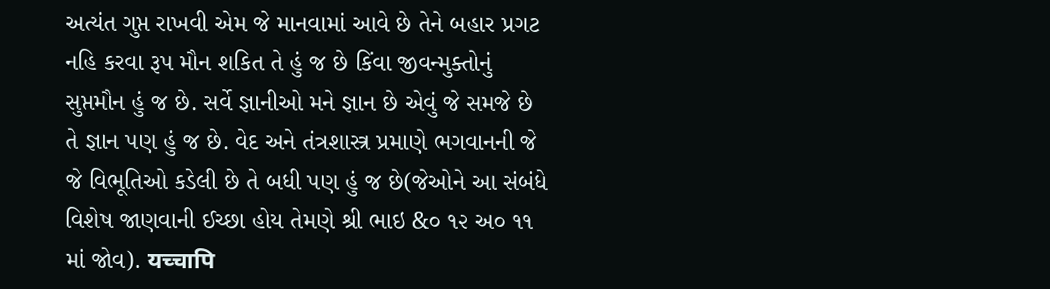અત્યંત ગુપ્ત રાખવી એમ જે માનવામાં આવે છે તેને બહાર પ્રગટ નહિ કરવા રૂપ મૌન શકિત તે હું જ છે કિંવા જીવન્મુક્તોનું સુપ્તમૌન હું જ છે. સર્વે જ્ઞાનીઓ મને જ્ઞાન છે એવું જે સમજે છે તે જ્ઞાન પણ હું જ છે. વેદ અને તંત્રશાસ્ત્ર પ્રમાણે ભગવાનની જે જે વિભૂતિઓ કડેલી છે તે બધી પણ હું જ છે(જેઓને આ સંબંધે વિશેષ જાણવાની ઈચ્છા હોય તેમણે શ્રી ભાઇ &૦ ૧૨ અ૦ ૧૧ માં જોવ). यच्चापि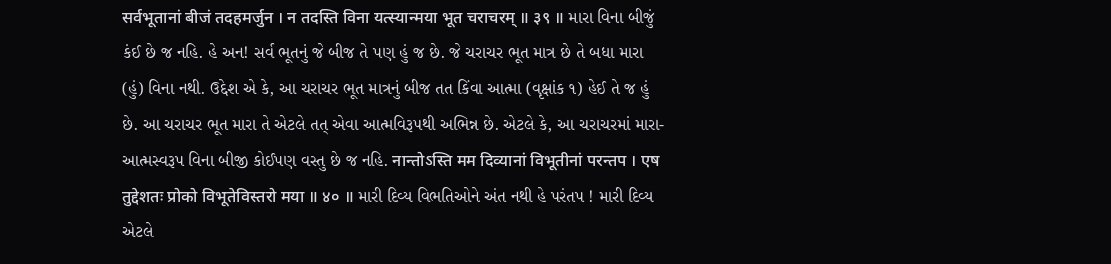सर्वभूतानां बीजं तदहमर्जुन । न तदस्ति विना यत्स्यान्मया भूत चराचरम् ॥ ३९ ॥ મારા વિના બીજું કંઈ છે જ નહિ. હે અન! સર્વ ભૂતનું જે બીજ તે પણ હું જ છે. જે ચરાચર ભૂત માત્ર છે તે બધા મારા (હું) વિના નથી. ઉદ્દેશ એ કે, આ ચરાચર ભૂત માત્રનું બીજ તત કિંવા આત્મા (વૃક્ષાંક ૧) હેઈ તે જ હું છે. આ ચરાચર ભૂત મારા તે એટલે તત્ એવા આત્મવિરૂ૫થી અભિન્ન છે. એટલે કે, આ ચરાચરમાં મારા-આત્મસ્વરૂપ વિના બીજી કોઈપણ વસ્તુ છે જ નહિ. नान्तोऽस्ति मम दिव्यानां विभूतीनां परन्तप । एष तुद्देशतः प्रोको विभूतेविस्तरो मया ॥ ४० ॥ મારી દિવ્ય વિભતિઓને અંત નથી હે પરંતપ ! મારી દિવ્ય એટલે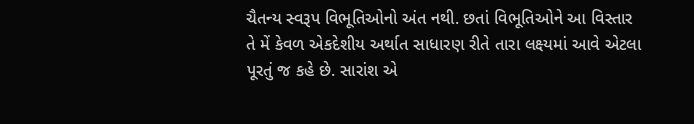ચૈતન્ય સ્વરૂપ વિભૂતિઓનો અંત નથી. છતાં વિભૂતિઓને આ વિસ્તાર તે મેં કેવળ એકદેશીય અર્થાત સાધારણ રીતે તારા લક્ષ્યમાં આવે એટલા પૂરતું જ કહે છે. સારાંશ એ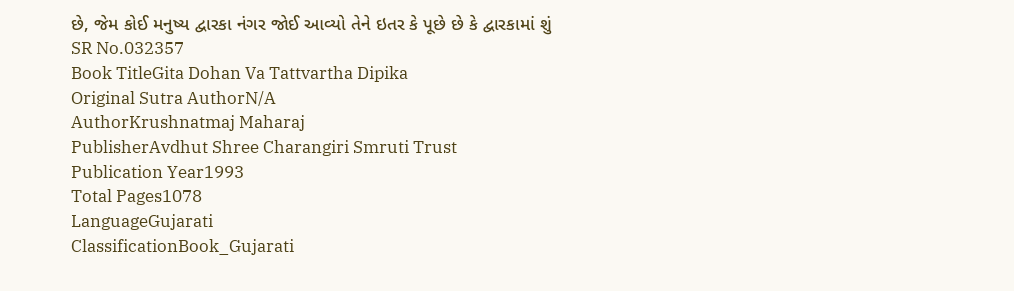છે, જેમ કોઈ મનુષ્ય દ્વારકા નંગર જોઈ આવ્યો તેને ઇતર કે પૂછે છે કે દ્વારકામાં શું
SR No.032357
Book TitleGita Dohan Va Tattvartha Dipika
Original Sutra AuthorN/A
AuthorKrushnatmaj Maharaj
PublisherAvdhut Shree Charangiri Smruti Trust
Publication Year1993
Total Pages1078
LanguageGujarati
ClassificationBook_Gujarati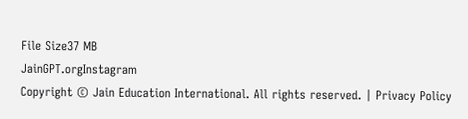File Size37 MB
JainGPT.orgInstagram
Copyright © Jain Education International. All rights reserved. | Privacy Policy